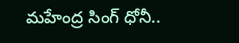మహేంద్ర సింగ్ ధోనీ..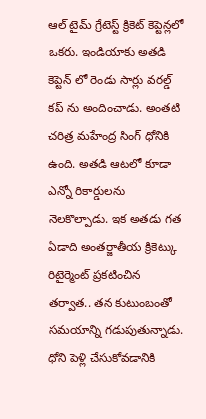ఆల్ టైమ్ గ్రేటెస్ట్ క్రికెట్ కెప్టెన్లలో ఒకరు. ఇండియాకు అతడి కెప్టెన్ లో రెండు సార్లు వరల్డ్ కప్ ను అందించాడు. అంతటి చరిత్ర మహేంద్ర సింగ్ ధోనికి ఉంది. అతడి ఆటలో కూడా ఎన్నో రికార్డులను నెలకొల్పాడు. ఇక అతడు గత ఏడాది అంతర్జాతీయ క్రికెట్కు రిటైర్మెంట్ ప్రకటించిన తర్వాత.. తన కుటుంబంతో సమయాన్ని గడుపుతున్నాడు.
ధోని పెళ్లి చేసుకోవడానికి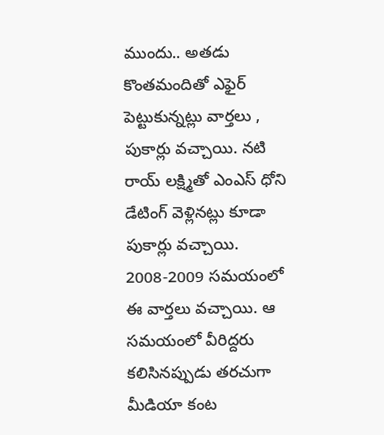ముందు.. అతడు కొంతమందితో ఎఫైర్ పెట్టుకున్నట్లు వార్తలు , పుకార్లు వచ్చాయి. నటి రాయ్ లక్ష్మితో ఎంఎస్ ధోని డేటింగ్ వెళ్లినట్లు కూడా పుకార్లు వచ్చాయి. 2008-2009 సమయంలో ఈ వార్తలు వచ్చాయి. ఆ సమయంలో వీరిద్దరు కలిసినప్పుడు తరచుగా మీడియా కంట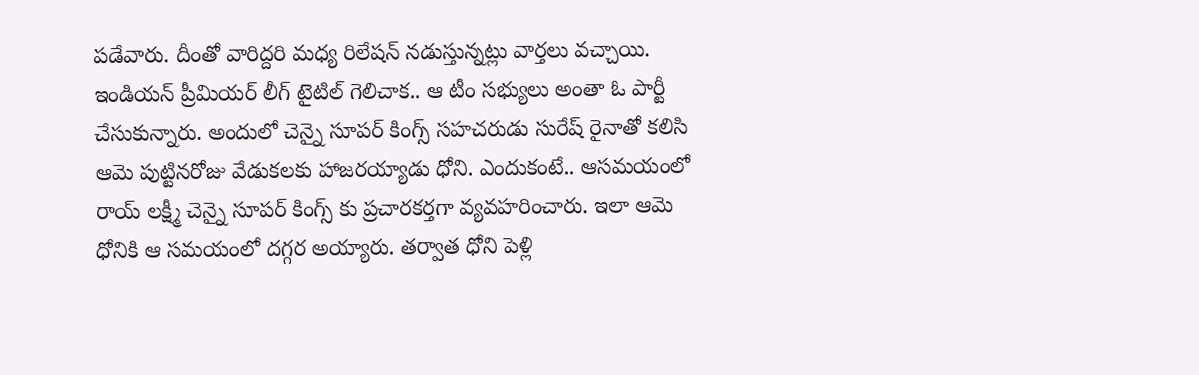పడేవారు. దీంతో వారిద్దరి మధ్య రిలేషన్ నడుస్తున్నట్లు వార్తలు వచ్చాయి.
ఇండియన్ ప్రీమియర్ లీగ్ టైటిల్ గెలిచాక.. ఆ టీం సభ్యులు అంతా ఓ పార్టీ చేసుకున్నారు. అందులో చెన్నై సూపర్ కింగ్స్ సహచరుడు సురేష్ రైనాతో కలిసి ఆమె పుట్టినరోజు వేడుకలకు హాజరయ్యాడు ధోని. ఎందుకంటే.. ఆసమయంలో రాయ్ లక్ష్మీ చెన్నై సూపర్ కింగ్స్ కు ప్రచారకర్తగా వ్యవహరించారు. ఇలా ఆమె ధోనికి ఆ సమయంలో దగ్గర అయ్యారు. తర్వాత ధోని పెళ్లి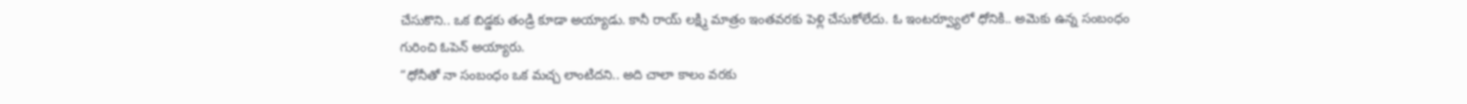చేసుకొని.. ఒక బిడ్డకు తండ్రి కూడా అయ్యాడు. కానీ రాయ్ లక్ష్మి మాత్రం ఇంతవరకు పెళ్లి చేసుకోలేదు. ఓ ఇంటర్వ్యూలో ధోనికి.. అమెకు ఉన్న సంబంధం గురించి ఓపెన్ అయ్యారు.
“ధోనీతో నా సంబంధం ఒక మచ్చ లాంటిదని.. అది చాలా కాలం వరకు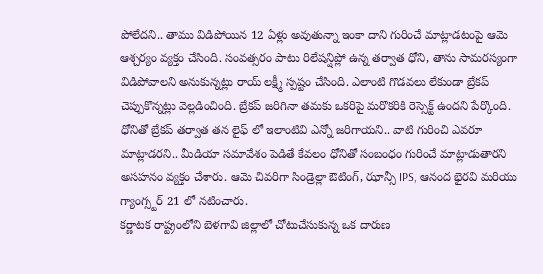పోలేదని.. తాము విడిపోయిన 12 ఏళ్లు అవుతున్నా ఇంకా దాని గురించే మాట్లాడటంపై ఆమె ఆశ్చర్యం వ్యక్తం చేసింది. సంవత్సరం పాటు రిలేషన్షిప్లో ఉన్న తర్వాత ధోని, తాను సామరస్యంగా విడిపోవాలని అనుకున్నట్లు రాయ్ లక్ష్మీ స్పష్టం చేసింది. ఎలాంటి గొడవలు లేకుండా బ్రేకప్ చెప్పుకొన్నట్లు వెల్లడించింది. బ్రేకప్ జరిగినా తమకు ఒకరిపై మరొకరికి రెస్సెక్ట్ ఉందని పేర్కొంది. ధోనితో బ్రేకప్ తర్వాత తన లైఫ్ లో ఇలాంటివి ఎన్నో జరిగాయని.. వాటి గురించి ఎవరూ మాట్లాడరని.. మీడియా సమావేశం పెడితే కేవలం ధోనితో సంబంధం గురించే మాట్లాడుతారని అసహనం వ్యక్తం చేశారు. ఆమె చివరిగా సిండ్రెల్లా ఔటింగ్, ఝాన్సీ IPS, ఆనంద భైరవి మరియు గ్యాంగ్స్టర్ 21 లో నటించారు.
కర్ణాటక రాష్ట్రంలోని బెళగావి జిల్లాలో చోటుచేసుకున్న ఒక దారుణ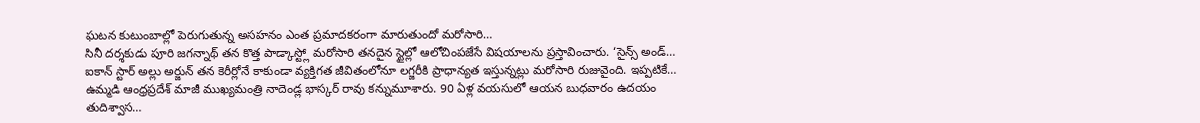ఘటన కుటుంబాల్లో పెరుగుతున్న అసహనం ఎంత ప్రమాదకరంగా మారుతుందో మరోసారి…
సినీ దర్శకుడు పూరి జగన్నాథ్ తన కొత్త పాడ్కాస్ట్లో మరోసారి తనదైన స్టైల్లో ఆలోచింపజేసే విషయాలను ప్రస్తావించారు. ‘సైన్స్ అండ్…
ఐకాన్ స్టార్ అల్లు అర్జున్ తన కెరీర్లోనే కాకుండా వ్యక్తిగత జీవితంలోనూ లగ్జరీకి ప్రాధాన్యత ఇస్తున్నట్లు మరోసారి రుజువైంది. ఇప్పటికే…
ఉమ్మడి ఆంధ్రప్రదేశ్ మాజీ ముఖ్యమంత్రి నాదెండ్ల భాస్కర్ రావు కన్నుమూశారు. 90 ఏళ్ల వయసులో ఆయన బుధవారం ఉదయం తుదిశ్వాస…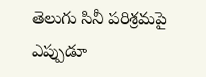తెలుగు సినీ పరిశ్రమపై ఎప్పుడూ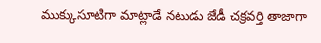ముక్కుసూటిగా మాట్లాడే నటుడు జేడీ చక్రవర్తి తాజాగా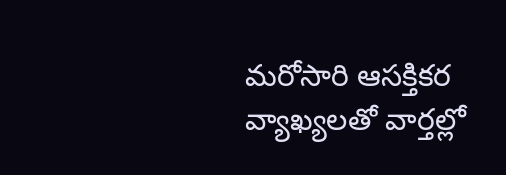మరోసారి ఆసక్తికర వ్యాఖ్యలతో వార్తల్లో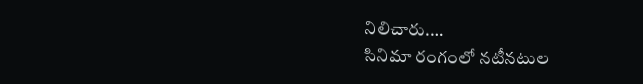నిలిచారు.…
సినిమా రంగంలో నటీనటుల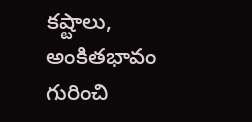కష్టాలు, అంకితభావం గురించి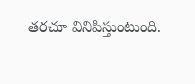తరచూ వినిపిస్తుంటుంది.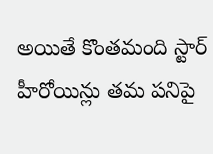అయితే కొంతమంది స్టార్ హీరోయిన్లు తమ పనిపై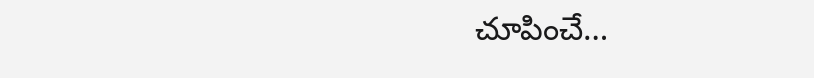చూపించే…